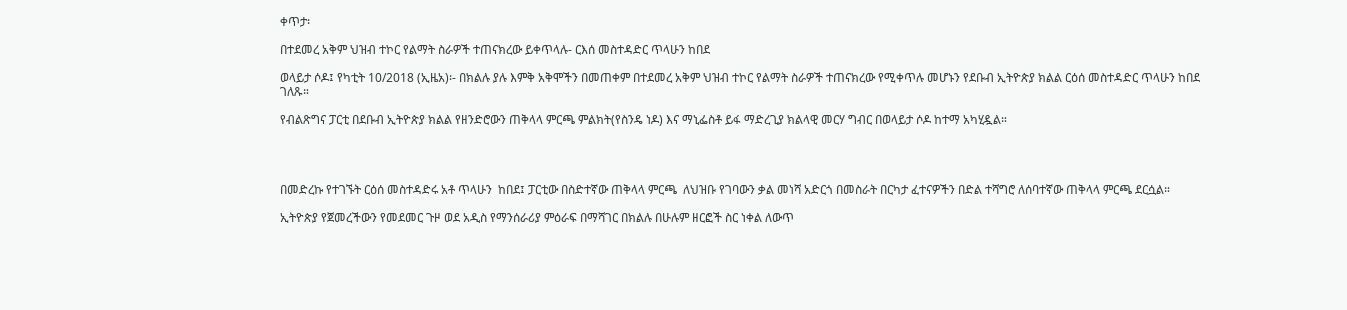ቀጥታ፡

በተደመረ አቅም ህዝብ ተኮር የልማት ስራዎች ተጠናክረው ይቀጥላሉ- ርእሰ መስተዳድር ጥላሁን ከበደ

ወላይታ ሶዶ፤ የካቲት 10/2018 (ኢዜአ)፡- በክልሉ ያሉ እምቅ አቅሞችን በመጠቀም በተደመረ አቅም ህዝብ ተኮር የልማት ስራዎች ተጠናክረው የሚቀጥሉ መሆኑን የደቡብ ኢትዮጵያ ክልል ርዕሰ መስተዳድር ጥላሁን ከበደ ገለጹ።

የብልጽግና ፓርቲ በደቡብ ኢትዮጵያ ክልል የዘንድሮውን ጠቅላላ ምርጫ ምልክት(የስንዴ ነዶ) እና ማኒፌስቶ ይፋ ማድረጊያ ክልላዊ መርሃ ግብር በወላይታ ሶዶ ከተማ አካሂዷል።




በመድረኩ የተገኙት ርዕሰ መስተዳድሩ አቶ ጥላሁን  ከበደ፤ ፓርቲው በስድተኛው ጠቅላላ ምርጫ  ለህዝቡ የገባውን ቃል መነሻ አድርጎ በመስራት በርካታ ፈተናዎችን በድል ተሻግሮ ለሰባተኛው ጠቅላላ ምርጫ ደርሷል።

ኢትዮጵያ የጀመረችውን የመደመር ጉዞ ወደ አዲስ የማንሰራሪያ ምዕራፍ በማሻገር በክልሉ በሁሉም ዘርፎች ስር ነቀል ለውጥ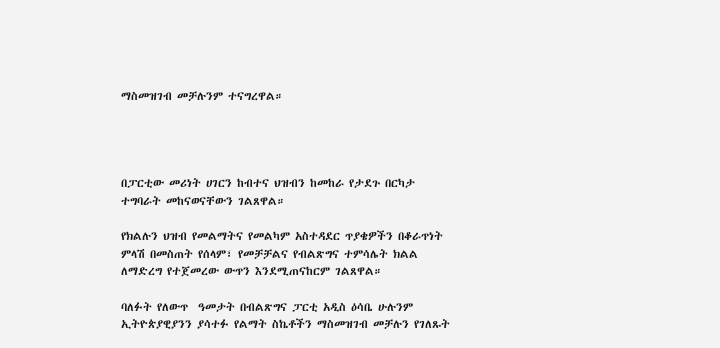ማስመዝገብ መቻሉንም ተናግረዋል።




በፓርቲው መሪነት ሀገርን ከብተና ህዝብን ከመከራ የታደጉ በርካታ ተግባራት መከናወናቸውን ገልጸዋል።

የክልሉን ህዝብ የመልማትና የመልካም አስተዳደር ጥያቄዎችን በቆራጥነት ምላሽ በመስጠት የሰላም፣ የመቻቻልና የብልጽግና ተምሳሌት ክልል ለማድረግ የተጀመረው ውጥን እንደሚጠናከርም ገልጸዋል።

ባለፉት የለውጥ  ዓመታት በብልጽግና ፓርቲ አዲስ ዕሳቤ ሁሉንም ኢትዮጵያዊያንን ያሳተፉ የልማት ስኬቶችን ማስመዝገብ መቻሉን የገለጹት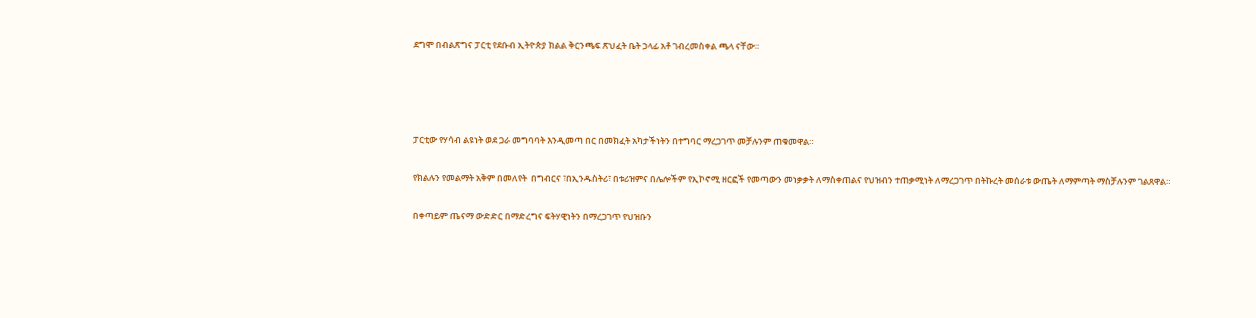ደግሞ በብልጽግና ፓርቲ የደቡብ ኢትዮጵያ ክልል ቅርንጫፍ ጽህፈት ቤት ኃላፊ አቶ ገብረመስቀል ጫላ ናቸው።




ፓርቲው የሃሳብ ልዩነት ወደ ጋራ መግባባት እንዲመጣ በር በመክፈት አካታችነትን በተግባር ማረጋገጥ መቻሉንም ጠቁመዋል።

የክልሉን የመልማት አቅም በመለየት  በግብርና ፣በኢንዱስትሪ፣ በቱሪዝምና በሌሎችም የኢኮኖሚ ዘርፎች የመጣውን መነቃቃት ለማስቀጠልና የህዝብን ተጠቃሚነት ለማረጋገጥ በትኩረት መሰራቱ ውጤት ለማምጣት ማስቻሉንም ገልጸዋል።

በቀጣይም ጤናማ ውድድር በማድረግና ፍትሃዊነትን በማረጋገጥ የህዝቡን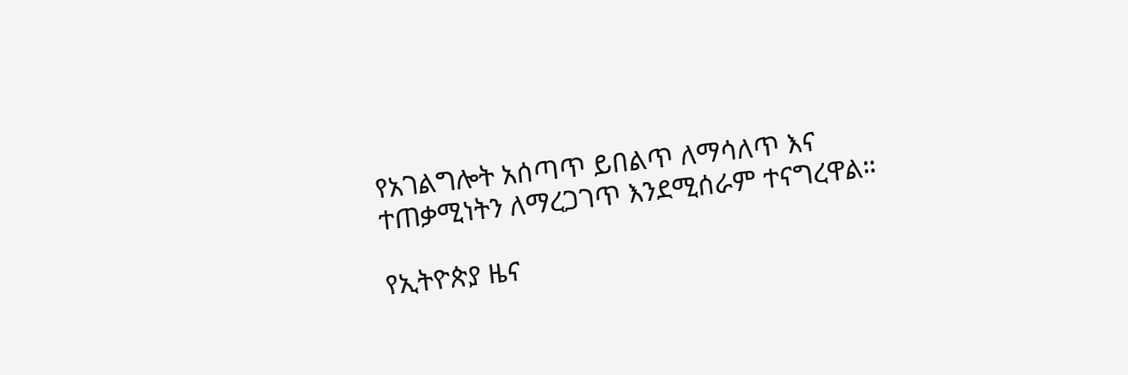የአገልግሎት አሰጣጥ ይበልጥ ለማሳለጥ እና ተጠቃሚነትን ለማረጋገጥ እንደሚሰራም ተናግረዋል።

የኢትዮጵያ ዜና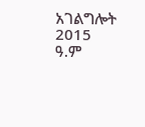አገልግሎት
2015
ዓ.ም